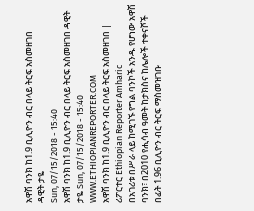አዋሽ ባንክ ከ1.9 ቢሊዮን ብር በላይ ትርፍ አስመዘገበ
ዳዊት ታዬ
Sun, 07/15/2018 - 15:40
አዋሽ ባንክ ከ1.9 ቢሊዮን ብር በላይ ትርፍ አስመዘገበ ዳዊት ታዬ Sun, 07/15/2018 - 15:40
WWW.ETHIOPIANREPORTER.COM
አዋሽ ባንክ ከ1.9 ቢሊዮን ብር በላይ ትርፍ አስመዘገበ | ሪፖርተር Ethiopian Reporter Amharic
በአገሪቱ በሥራ ላይ ከሚገኙ የግል ባንኮች አንዱ የሆነው አዋሽ ባንክ፣ በ2010 የሒሳብ ዓመት ከታክስና ከሌሎች ተቀናሾች በፊት 1.96 ቢሊዮን ብር ትርፍ ማስመዝገቡ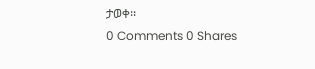ታወቀ፡፡
0 Comments 0 Shares